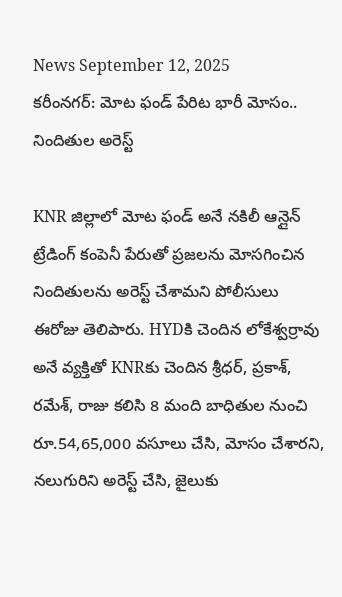News September 12, 2025
కరీంనగర్: మోట ఫండ్ పేరిట భారీ మోసం.. నిందితుల అరెస్ట్

KNR జిల్లాలో మోట ఫండ్ అనే నకిలీ ఆన్లైన్ ట్రేడింగ్ కంపెనీ పేరుతో ప్రజలను మోసగించిన నిందితులను అరెస్ట్ చేశామని పోలీసులు ఈరోజు తెలిపారు. HYDకి చెందిన లోకేశ్వర్రావు అనే వ్యక్తితో KNRకు చెందిన శ్రీధర్, ప్రకాశ్, రమేశ్, రాజు కలిసి 8 మంది బాధితుల నుంచి రూ.54,65,000 వసూలు చేసి, మోసం చేశారని, నలుగురిని అరెస్ట్ చేసి, జైలుకు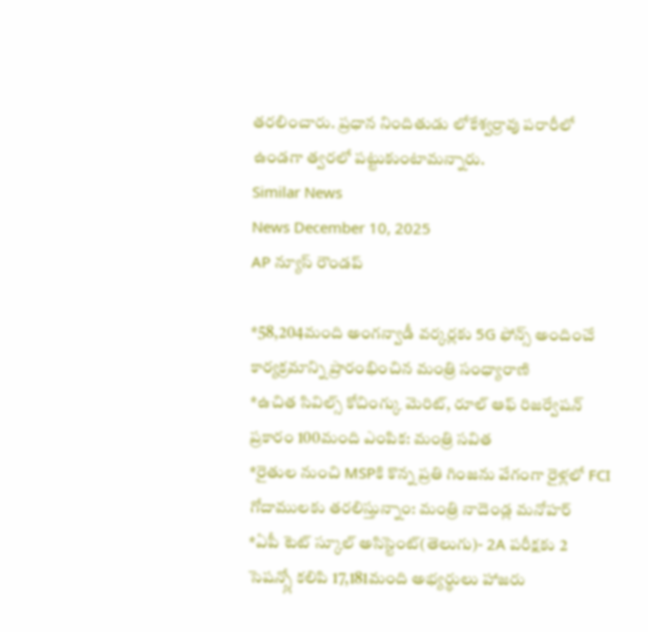తరలించారు. ప్రధాన నిందితుడు లోకేశ్వర్రావు పరారీలో ఉండగా త్వరలో పట్టుకుంటామన్నారు.
Similar News
News December 10, 2025
AP న్యూస్ రౌండప్

*58,204మంది అంగన్వాడీ వర్కర్లకు 5G ఫోన్స్ అందించే కార్యక్రమాన్ని ప్రారంభించిన మంత్రి సంధ్యారాణి
*ఉచిత సివిల్స్ కోచింగ్కు మెరిట్, రూల్ ఆఫ్ రిజర్వేషన్ ప్రకారం 100మంది ఎంపిక: మంత్రి సవిత
*రైతుల నుంచి MSPకి కొన్న ప్రతి గింజను వేగంగా రైళ్లలో FCI గోదాములకు తరలిస్తున్నాం: మంత్రి నాదెండ్ల మనోహర్
*ఏపీ టెట్ స్కూల్ అసిస్టెంట్(తెలుగు)- 2A పరీక్షకు 2 సెషన్స్లో కలిపి 17,181మంది అభ్యర్థులు హాజరు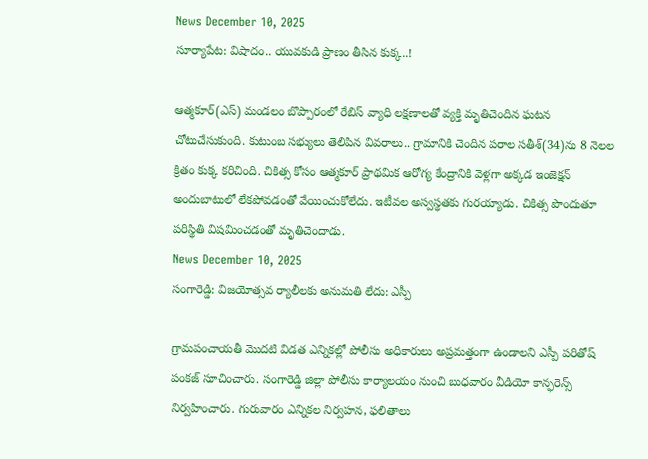News December 10, 2025
సూర్యాపేట: విషాదం.. యువకుడి ప్రాణం తీసిన కుక్క..!

ఆత్మకూర్(ఎస్) మండలం బొప్పారంలో రేబిస్ వ్యాధి లక్షణాలతో వ్యక్తి మృతిచెందిన ఘటన చోటుచేసుకుంది. కుటుంబ సభ్యులు తెలిపిన వివరాలు.. గ్రామానికి చెందిన పరాల సతీశ్(34)ను 8 నెలల క్రితం కుక్క కరిచింది. చికిత్స కోసం ఆత్మకూర్ ప్రాథమిక ఆరోగ్య కేంద్రానికి వెళ్లగా అక్కడ ఇంజెక్షన్ అందుబాటులో లేకపోవడంతో వేయించుకోలేదు. ఇటీవల అస్వస్థతకు గురయ్యాడు. చికిత్స పొందుతూ పరిస్థితి విషమించడంతో మృతిచెందాడు.
News December 10, 2025
సంగారెడ్డి: విజయోత్సవ ర్యాలీలకు అనుమతి లేదు: ఎస్పీ

గ్రామపంచాయతీ మొదటి విడత ఎన్నికల్లో పోలీసు అధికారులు అప్రమత్తంగా ఉండాలని ఎస్పీ పరితోష్ పంకజ్ సూచించారు. సంగారెడ్డి జిల్లా పోలీసు కార్యాలయం నుంచి బుధవారం వీడియో కాన్ఫరెన్స్ నిర్వహించారు. గురువారం ఎన్నికల నిర్వహన, ఫలితాలు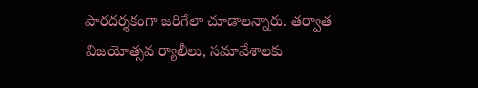పారదర్శకంగా జరిగేలా చూడాలన్నారు. తర్వాత విజయోత్సవ ర్యాలీలు, సమావేశాలకు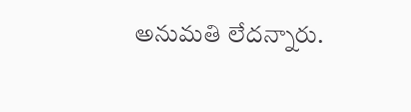అనుమతి లేదన్నారు.